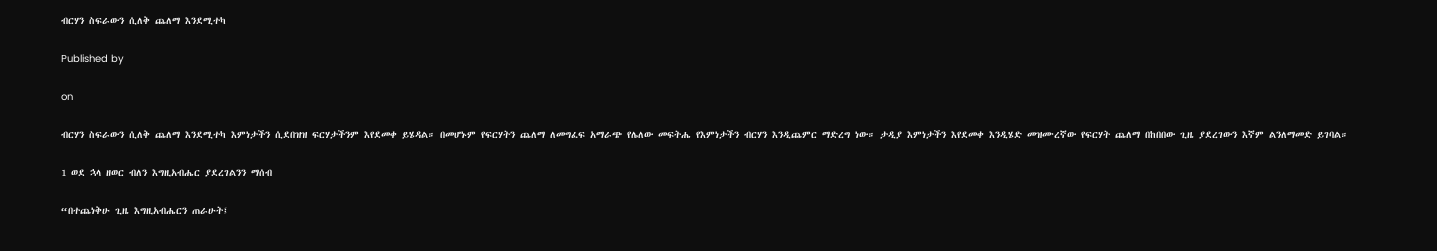ብርሃን ስፍራውን ሲለቅ ጨለማ እንደሚተካ

Published by

on

ብርሃን ስፍራውን ሲለቅ ጨለማ እንደሚተካ እምነታችን ሲደበዝዝ ፍርሃታችንም እየደመቀ ይሄዳል። በመሆኑም የፍርሃትን ጨለማ ለመግፈፍ አማራጭ የሌለው መፍትሔ የእምነታችን ብርሃን እንዲጨምር ማድረግ ነው። ታዲያ እምነታችን እየደመቀ እንዲሄድ መዝሙረኛው የፍርሃት ጨለማ በከበበው ጊዜ ያደረገውን እኛም ልንለማመድ ይገባል።

1 ወደ ኋላ ዘወር ብለን እግዚአብሔር ያደረገልንን ማሰብ

“በተጨነቅሁ ጊዜ እግዚአብሔርን ጠራሁት፤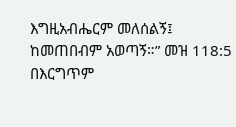እግዚአብሔርም መለሰልኝ፤ ከመጠበብም አወጣኝ።” መዝ 118:5
በእርግጥም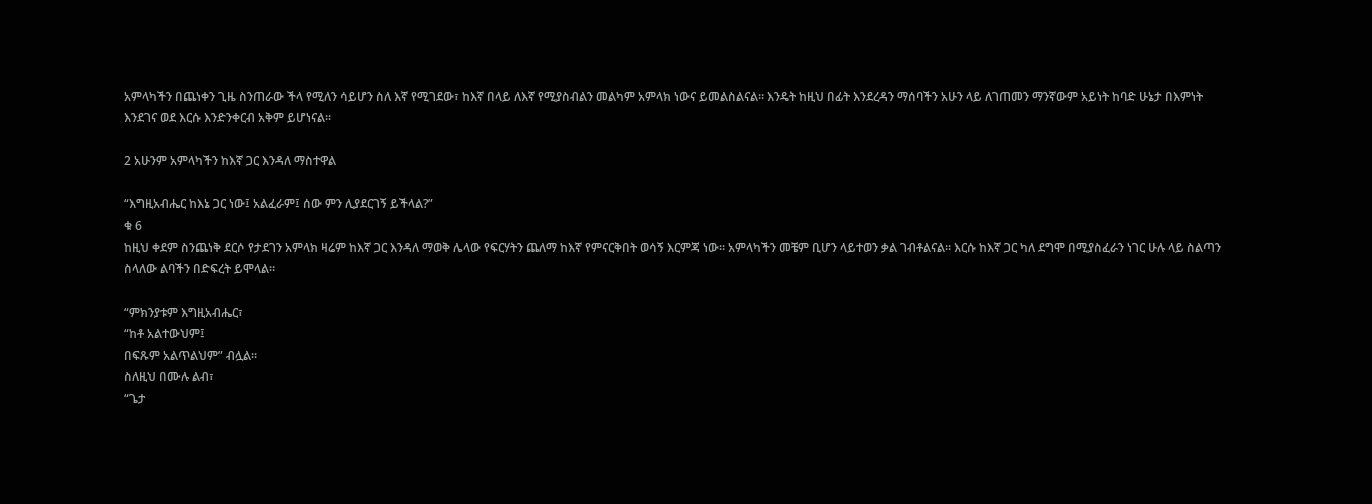አምላካችን በጨነቀን ጊዜ ስንጠራው ችላ የሚለን ሳይሆን ስለ እኛ የሚገደው፣ ከእኛ በላይ ለእኛ የሚያስብልን መልካም አምላክ ነውና ይመልስልናል። እንዴት ከዚህ በፊት እንደረዳን ማሰባችን አሁን ላይ ለገጠመን ማንኛውም አይነት ከባድ ሁኔታ በእምነት እንደገና ወደ እርሱ እንድንቀርብ አቅም ይሆነናል።

2 አሁንም አምላካችን ከእኛ ጋር እንዳለ ማስተዋል

“እግዚአብሔር ከእኔ ጋር ነው፤ አልፈራም፤ ሰው ምን ሊያደርገኝ ይችላል?”
ቁ 6
ከዚህ ቀደም ስንጨነቅ ደርሶ የታደገን አምላክ ዛሬም ከእኛ ጋር እንዳለ ማወቅ ሌላው የፍርሃትን ጨለማ ከእኛ የምናርቅበት ወሳኝ እርምጃ ነው። አምላካችን መቼም ቢሆን ላይተወን ቃል ገብቶልናል። እርሱ ከእኛ ጋር ካለ ደግሞ በሚያስፈራን ነገር ሁሉ ላይ ስልጣን ስላለው ልባችን በድፍረት ይሞላል።

“ምክንያቱም እግዚአብሔር፣
“ከቶ አልተውህም፤
በፍጹም አልጥልህም” ብሏል።
ስለዚህ በሙሉ ልብ፣
“ጌታ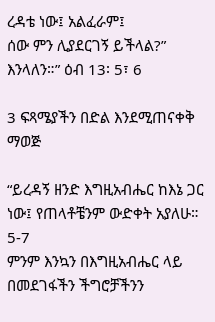ረዳቴ ነው፤ አልፈራም፤
ሰው ምን ሊያደርገኝ ይችላል?” እንላለን።” ዕብ 13፡ 5፣ 6

3 ፍጻሜያችን በድል እንደሚጠናቀቅ ማወጅ

“ይረዳኝ ዘንድ እግዚአብሔር ከእኔ ጋር ነው፤ የጠላቶቼንም ውድቀት አያለሁ። 5-7
ምንም እንኳን በእግዚአብሔር ላይ በመደገፋችን ችግሮቻችንን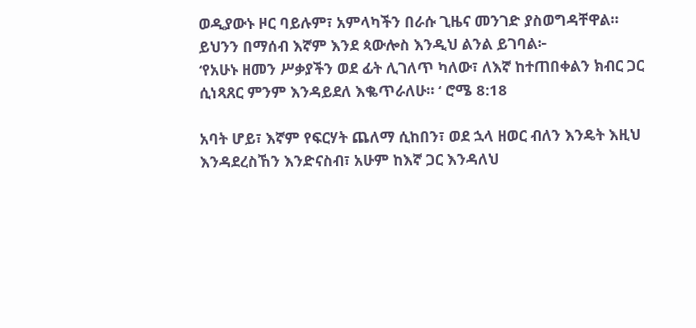ወዲያውኑ ዞር ባይሉም፣ አምላካችን በራሱ ጊዜና መንገድ ያስወግዳቸዋል። ይህንን በማሰብ እኛም እንደ ጳውሎስ እንዲህ ልንል ይገባል፦
‘የአሁኑ ዘመን ሥቃያችን ወደ ፊት ሊገለጥ ካለው፣ ለእኛ ከተጠበቀልን ክብር ጋር ሲነጻጸር ምንም እንዳይደለ እቈጥራለሁ። ‘ ሮሜ 8:18

አባት ሆይ፣ እኛም የፍርሃት ጨለማ ሲከበን፣ ወደ ኋላ ዘወር ብለን እንዴት እዚህ እንዳደረስኸን እንድናስብ፣ አሁም ከእኛ ጋር እንዳለህ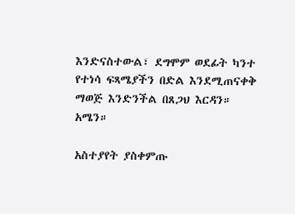እንድናስተውል፣ ደግሞም ወደፊት ካንተ የተነሳ ፍጻሜያችን በድል እንደሚጠናቀቅ ማወጅ እንድንችል በጸጋህ እርዳን። አሜን።

አስተያየት ያስቀምጡ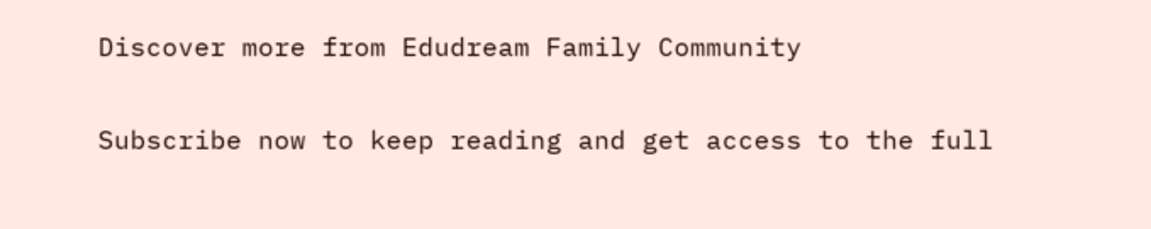Discover more from Edudream Family Community

Subscribe now to keep reading and get access to the full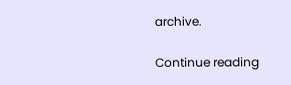archive.

Continue reading